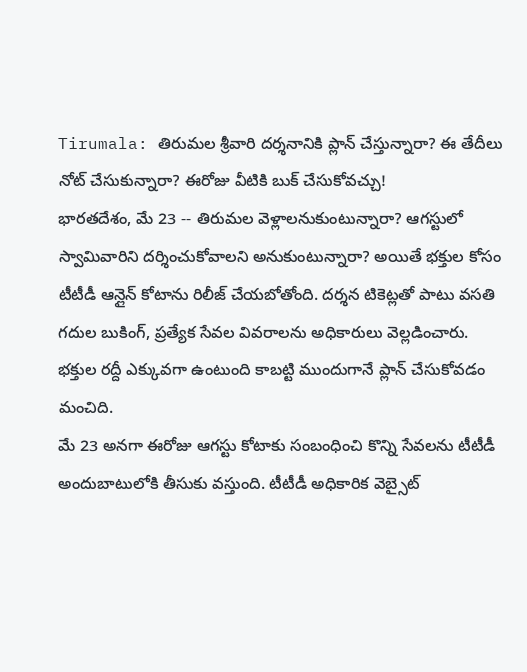Tirumala: తిరుమల శ్రీవారి దర్శనానికి ప్లాన్ చేస్తున్నారా? ఈ తేదీలు నోట్ చేసుకున్నారా? ఈరోజు వీటికి బుక్ చేసుకోవచ్చు!
భారతదేశం, మే 23 -- తిరుమల వెళ్లాలనుకుంటున్నారా? ఆగస్టులో స్వామివారిని దర్శించుకోవాలని అనుకుంటున్నారా? అయితే భక్తుల కోసం టీటీడీ ఆన్లైన్ కోటాను రిలీజ్ చేయబోతోంది. దర్శన టికెట్లతో పాటు వసతి గదుల బుకింగ్, ప్రత్యేక సేవల వివరాలను అధికారులు వెల్లడించారు. భక్తుల రద్దీ ఎక్కువగా ఉంటుంది కాబట్టి ముందుగానే ప్లాన్ చేసుకోవడం మంచిది.
మే 23 అనగా ఈరోజు ఆగస్టు కోటాకు సంబంధించి కొన్ని సేవలను టీటీడీ అందుబాటులోకి తీసుకు వస్తుంది. టీటీడీ అధికారిక వెబ్సైట్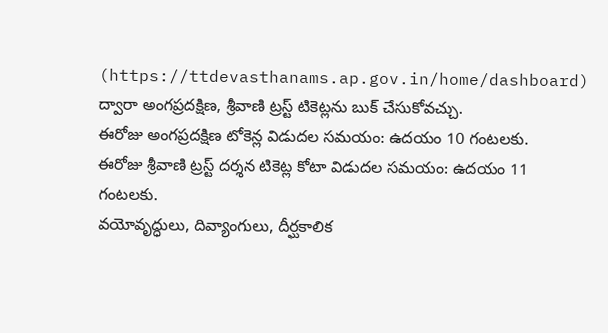(https://ttdevasthanams.ap.gov.in/home/dashboard) ద్వారా అంగప్రదక్షిణ, శ్రీవాణి ట్రస్ట్ టికెట్లను బుక్ చేసుకోవచ్చు.
ఈరోజు అంగప్రదక్షిణ టోకెన్ల విడుదల సమయం: ఉదయం 10 గంటలకు.
ఈరోజు శ్రీవాణి ట్రస్ట్ దర్శన టికెట్ల కోటా విడుదల సమయం: ఉదయం 11 గంటలకు.
వయోవృద్ధులు, దివ్యాంగులు, దీర్ఘకాలిక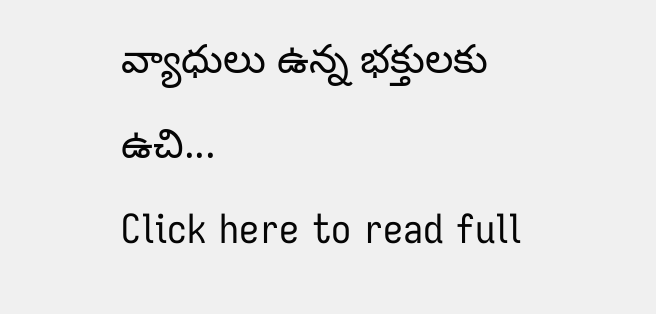వ్యాధులు ఉన్న భక్తులకు ఉచి...
Click here to read full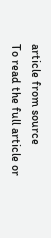article from source
To read the full article or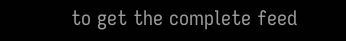to get the complete feed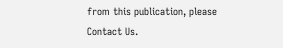from this publication, please
Contact Us.